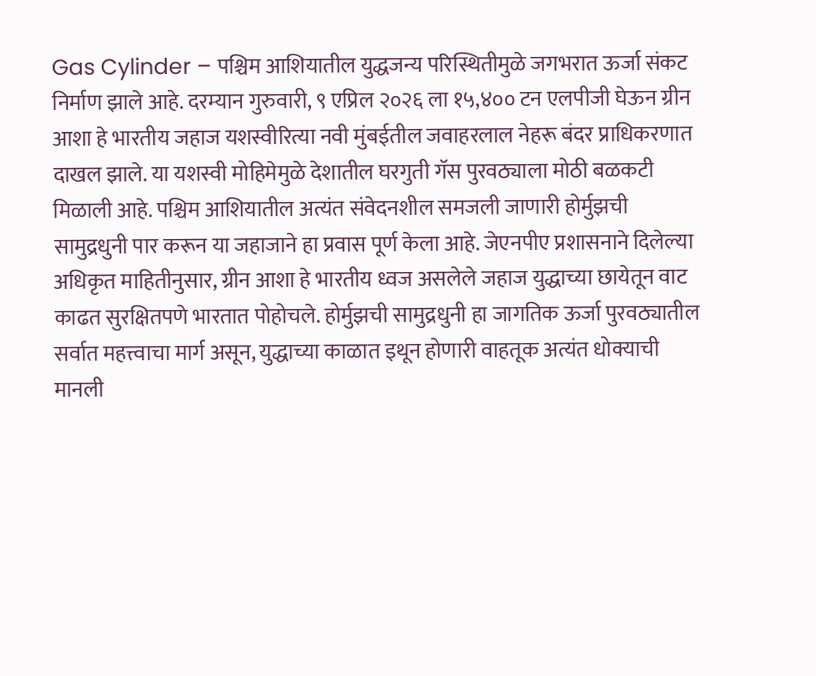Gas Cylinder – पश्चिम आशियातील युद्धजन्य परिस्थितीमुळे जगभरात ऊर्जा संकट निर्माण झाले आहे. दरम्यान गुरुवारी, ९ एप्रिल २०२६ ला १५,४०० टन एलपीजी घेऊन ग्रीन आशा हे भारतीय जहाज यशस्वीरित्या नवी मुंबईतील जवाहरलाल नेहरू बंदर प्राधिकरणात दाखल झाले. या यशस्वी मोहिमेमुळे देशातील घरगुती गॅस पुरवठ्याला मोठी बळकटी मिळाली आहे. पश्चिम आशियातील अत्यंत संवेदनशील समजली जाणारी होर्मुझची सामुद्रधुनी पार करून या जहाजाने हा प्रवास पूर्ण केला आहे. जेएनपीए प्रशासनाने दिलेल्या अधिकृत माहितीनुसार, ग्रीन आशा हे भारतीय ध्वज असलेले जहाज युद्धाच्या छायेतून वाट काढत सुरक्षितपणे भारतात पोहोचले. होर्मुझची सामुद्रधुनी हा जागतिक ऊर्जा पुरवठ्यातील सर्वात महत्त्वाचा मार्ग असून, युद्धाच्या काळात इथून होणारी वाहतूक अत्यंत धोक्याची मानली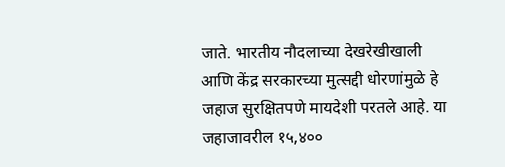जाते. भारतीय नौदलाच्या देखरेखीखाली आणि केंद्र सरकारच्या मुत्सद्दी धोरणांमुळे हे जहाज सुरक्षितपणे मायदेशी परतले आहे. या जहाजावरील १५,४००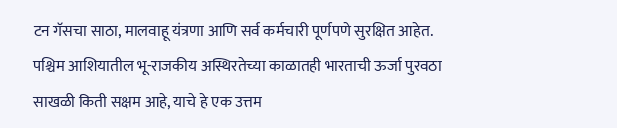टन गॅसचा साठा, मालवाहू यंत्रणा आणि सर्व कर्मचारी पूर्णपणे सुरक्षित आहेत. पश्चिम आशियातील भू-राजकीय अस्थिरतेच्या काळातही भारताची ऊर्जा पुरवठा साखळी किती सक्षम आहे, याचे हे एक उत्तम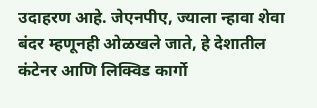उदाहरण आहे. जेएनपीए, ज्याला न्हावा शेवा बंदर म्हणूनही ओळखले जाते, हे देशातील कंटेनर आणि लिक्विड कार्गो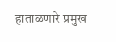हाताळणारे प्रमुख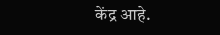केंद्र आहे.